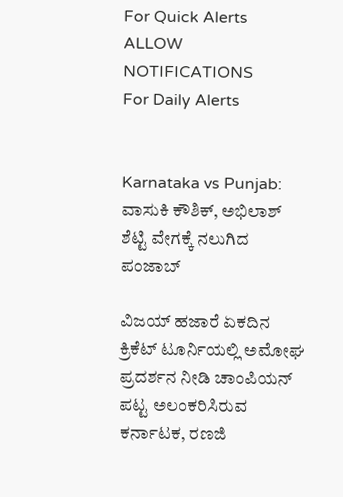For Quick Alerts
ALLOW NOTIFICATIONS
For Daily Alerts


Karnataka vs Punjab: ವಾಸುಕಿ ಕೌಶಿಕ್‌, ಅಭಿಲಾಶ್‌ ಶೆಟ್ಟಿ ವೇಗಕ್ಕೆ ನಲುಗಿದ ಪಂಜಾಬ್

ವಿಜಯ್ ಹಜಾರೆ ಏಕದಿನ ಕ್ರಿಕೆಟ್‌ ಟೂರ್ನಿಯಲ್ಲಿ ಅಮೋಘ ಪ್ರದರ್ಶನ ನೀಡಿ ಚಾಂಪಿಯನ್‌ ಪಟ್ಟ ಅಲಂಕರಿಸಿರುವ ಕರ್ನಾಟಕ, ರಣಜಿ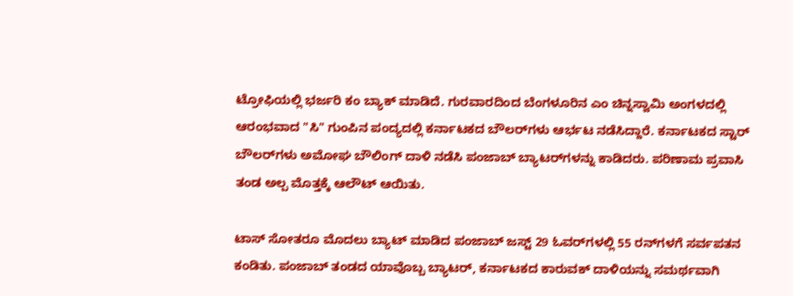ಟ್ರೋಫಿಯಲ್ಲಿ ಭರ್ಜರಿ ಕಂ ಬ್ಯಾಕ್ ಮಾಡಿದೆ. ಗುರವಾರದಿಂದ ಬೆಂಗಳೂರಿನ ಎಂ ಚಿನ್ನಸ್ವಾಮಿ ಅಂಗಳದಲ್ಲಿ ಆರಂಭವಾದ "ಸಿ" ಗುಂಪಿನ ಪಂದ್ಯದಲ್ಲಿ ಕರ್ನಾಟಕದ ಬೌಲರ್‌ಗಳು ಆರ್ಭಟ ನಡೆಸಿದ್ದಾರೆ. ಕರ್ನಾಟಕದ ಸ್ಟಾರ್ ಬೌಲರ್‌ಗಳು ಅಮೋಘ ಬೌಲಿಂಗ್ ದಾಳಿ ನಡೆಸಿ ಪಂಜಾಬ್‌ ಬ್ಯಾಟರ್‌ಗಳನ್ನು ಕಾಡಿದರು. ಪರಿಣಾಮ ಪ್ರವಾಸಿ ತಂಡ ಅಲ್ಪ ಮೊತ್ತಕ್ಕೆ ಆಲೌಟ್ ಆಯಿತು.

ಟಾಸ್ ಸೋತರೂ ಮೊದಲು ಬ್ಯಾಟ್ ಮಾಡಿದ ಪಂಜಾಬ್ ಜಸ್ಟ್‌ 29 ಓವರ್‌ಗಳಲ್ಲಿ 55 ರನ್‌ಗಳಗೆ ಸರ್ವಪತನ ಕಂಡಿತು. ಪಂಜಾಬ್ ತಂಡದ ಯಾವೊಬ್ಬ ಬ್ಯಾಟರ್‌, ಕರ್ನಾಟಕದ ಕಾರುವಕ್ ದಾಳಿಯನ್ನು ಸಮರ್ಥವಾಗಿ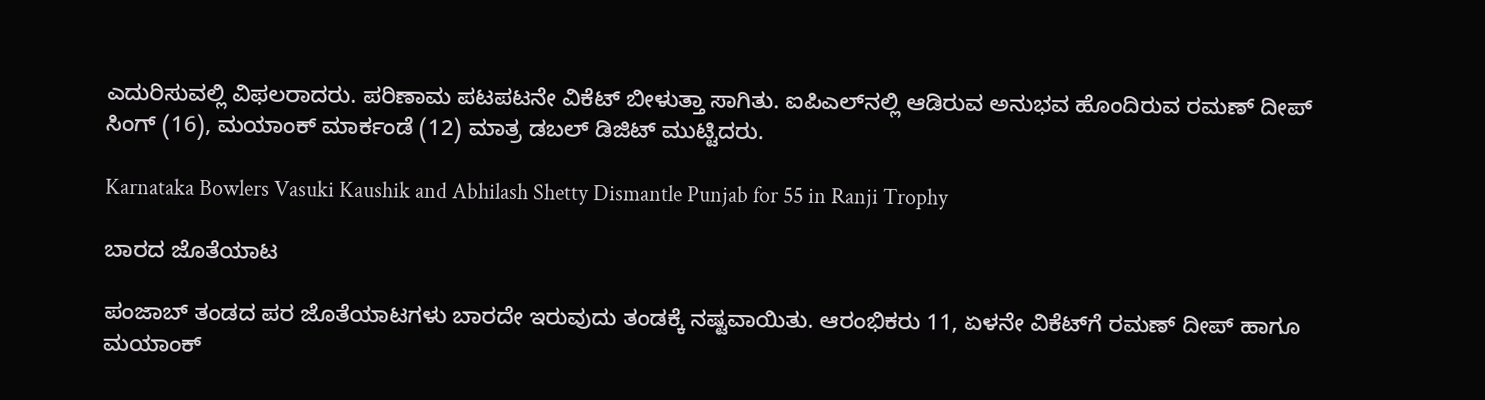ಎದುರಿಸುವಲ್ಲಿ ವಿಫಲರಾದರು. ಪರಿಣಾಮ ಪಟಪಟನೇ ವಿಕೆಟ್ ಬೀಳುತ್ತಾ ಸಾಗಿತು. ಐಪಿಎಲ್‌ನಲ್ಲಿ ಆಡಿರುವ ಅನುಭವ ಹೊಂದಿರುವ ರಮಣ್‌ ದೀಪ್‌ ಸಿಂಗ್‌ (16), ಮಯಾಂಕ್‌ ಮಾರ್ಕಂಡೆ (12) ಮಾತ್ರ ಡಬಲ್‌ ಡಿಜಿಟ್ ಮುಟ್ಟಿದರು.

Karnataka Bowlers Vasuki Kaushik and Abhilash Shetty Dismantle Punjab for 55 in Ranji Trophy

ಬಾರದ ಜೊತೆಯಾಟ

ಪಂಜಾಬ್‌ ತಂಡದ ಪರ ಜೊತೆಯಾಟಗಳು ಬಾರದೇ ಇರುವುದು ತಂಡಕ್ಕೆ ನಷ್ಟವಾಯಿತು. ಆರಂಭಿಕರು 11, ಏಳನೇ ವಿಕೆಟ್‌ಗೆ ರಮಣ್‌ ದೀಪ್‌ ಹಾಗೂ ಮಯಾಂಕ್‌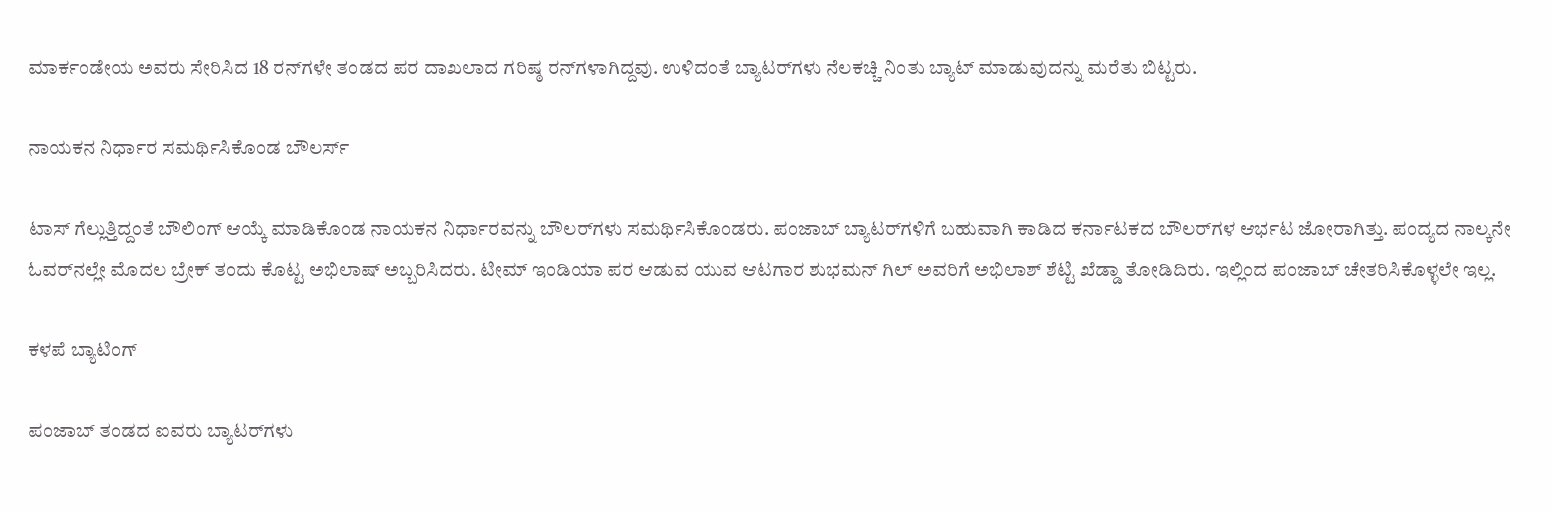ಮಾರ್ಕಂಡೇಯ ಅವರು ಸೇರಿಸಿದ 18 ರನ್‌ಗಳೇ ತಂಡದ ಪರ ದಾಖಲಾದ ಗರಿಷ್ಠ ರನ್‌ಗಳಾಗಿದ್ದವು. ಉಳಿದಂತೆ ಬ್ಯಾಟರ್‌ಗಳು ನೆಲಕಚ್ಚಿ ನಿಂತು ಬ್ಯಾಟ್‌ ಮಾಡುವುದನ್ನು ಮರೆತು ಬಿಟ್ಟರು.

ನಾಯಕನ ನಿರ್ಧಾರ ಸಮರ್ಥಿಸಿಕೊಂಡ ಬೌಲರ್ಸ್‌

ಟಾಸ್‌ ಗೆಲ್ಲುತ್ತಿದ್ದಂತೆ ಬೌಲಿಂಗ್ ಆಯ್ಕೆ ಮಾಡಿಕೊಂಡ ನಾಯಕನ ನಿರ್ಧಾರವನ್ನು ಬೌಲರ್‌ಗಳು ಸಮರ್ಥಿಸಿಕೊಂಡರು. ಪಂಜಾಬ್‌ ಬ್ಯಾಟರ್‌ಗಳಿಗೆ ಬಹುವಾಗಿ ಕಾಡಿದ ಕರ್ನಾಟಕದ ಬೌಲರ್‌ಗಳ ಆರ್ಭಟ ಜೋರಾಗಿತ್ತು. ಪಂದ್ಯದ ನಾಲ್ಕನೇ ಓವರ್‌ನಲ್ಲೇ ಮೊದಲ ಬ್ರೇಕ್‌ ತಂದು ಕೊಟ್ಟ ಅಭಿಲಾಷ್‌ ಅಬ್ಬರಿಸಿದರು. ಟೀಮ್ ಇಂಡಿಯಾ ಪರ ಆಡುವ ಯುವ ಆಟಗಾರ ಶುಭಮನ್‌ ಗಿಲ್‌ ಅವರಿಗೆ ಅಭಿಲಾಶ್ ಶೆಟ್ಟಿ ಖೆಡ್ಡಾ ತೋಡಿದಿರು. ಇಲ್ಲಿಂದ ಪಂಜಾಬ್‌ ಚೇತರಿಸಿಕೊಳ್ಳಲೇ ಇಲ್ಲ.

ಕಳಪೆ ಬ್ಯಾಟಿಂಗ್

ಪಂಜಾಬ್‌ ತಂಡದ ಐವರು ಬ್ಯಾಟರ್‌ಗಳು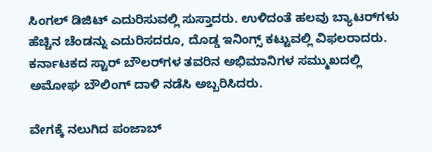ಸಿಂಗಲ್ ಡಿಜಿಟ್‌ ಎದುರಿಸುವಲ್ಲಿ ಸುಸ್ತಾದರು. ಉಳಿದಂತೆ ಹಲವು ಬ್ಯಾಟರ್‌ಗಳು ಹೆಚ್ಚಿನ ಚೆಂಡನ್ನು ಎದುರಿಸದರೂ, ದೊಡ್ಡ ಇನಿಂಗ್ಸ್‌ ಕಟ್ಟುವಲ್ಲಿ ವಿಫಲರಾದರು. ಕರ್ನಾಟಕದ ಸ್ಟಾರ್‌ ಬೌಲರ್‌ಗಳ ತವರಿನ ಅಭಿಮಾನಿಗಳ ಸಮ್ಮುಖದಲ್ಲಿ ಅಮೋಘ ಬೌಲಿಂಗ್ ದಾಳಿ ನಡೆಸಿ ಅಬ್ಬರಿಸಿದರು.

ವೇಗಕ್ಕೆ ನಲುಗಿದ ಪಂಜಾಬ್‌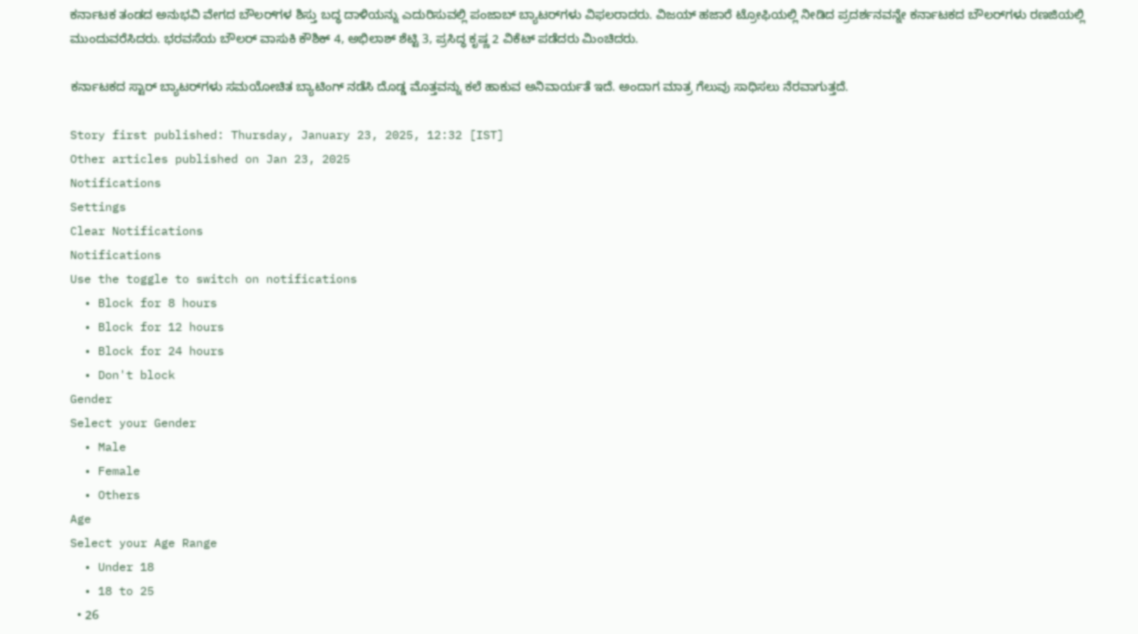ಕರ್ನಾಟಕ ತಂಡದ ಅನುಭವಿ ವೇಗದ ಬೌಲರ್‌ಗಳ ಶಿಸ್ತು ಬದ್ಧ ದಾಳಿಯನ್ನು ಎದುರಿಸುವಲ್ಲಿ ಪಂಜಾಬ್ ಬ್ಯಾಟರ್‌ಗಳು ವಿಫಲರಾದರು. ವಿಜಯ್ ಹಜಾರೆ ಟ್ರೋಫಿಯಲ್ಲಿ ನೀಡಿದ ಪ್ರದರ್ಶನವನ್ನೇ ಕರ್ನಾಟಕದ ಬೌಲರ್‌ಗಳು ರಣಜಿಯಲ್ಲಿ ಮುಂದುವರೆಸಿದರು. ಭರವಸೆಯ ಬೌಲರ್‌ ವಾಸುಕಿ ಕೌಶಿಕ್ 4, ಅಭಿಲಾಶ್ ಶೆಟ್ಟಿ 3, ಪ್ರಸಿದ್ಧ ಕೃಷ್ಣ 2 ವಿಕೆಟ್‌ ಪಡೆದರು ಮಿಂಚಿದರು.

ಕರ್ನಾಟಕದ ಸ್ಟಾರ್ ಬ್ಯಾಟರ್‌ಗಳು ಸಮಯೋಚಿತ ಬ್ಯಾಟಿಂಗ್‌ ನಡೆಸಿ ದೊಡ್ಡ ಮೊತ್ತವನ್ನು ಕಲೆ ಹಾಕುವ ಅನಿವಾರ್ಯತೆ ಇದೆ. ಅಂದಾಗ ಮಾತ್ರ ಗೆಲುವು ಸಾಧಿಸಲು ನೆರವಾಗುತ್ತದೆ.

Story first published: Thursday, January 23, 2025, 12:32 [IST]
Other articles published on Jan 23, 2025
Notifications
Settings
Clear Notifications
Notifications
Use the toggle to switch on notifications
  • Block for 8 hours
  • Block for 12 hours
  • Block for 24 hours
  • Don't block
Gender
Select your Gender
  • Male
  • Female
  • Others
Age
Select your Age Range
  • Under 18
  • 18 to 25
  • 26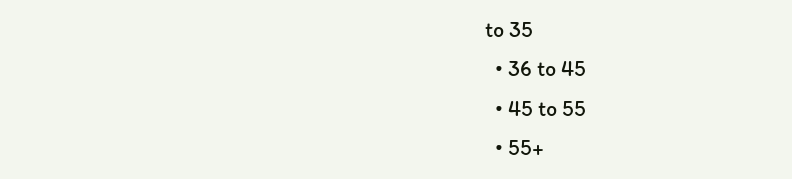to 35
  • 36 to 45
  • 45 to 55
  • 55+